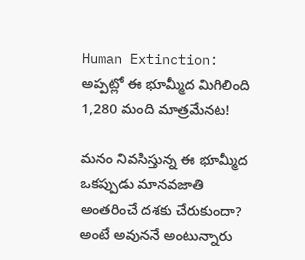Human Extinction: అప్పట్లో ఈ భూమ్మీద మిగిలింది 1,280 మంది మాత్రమేనట!

మనం నివసిస్తున్న ఈ భూమ్మీద ఒకప్పుడు మానవజాతి అంతరించే దశకు చేరుకుందా? అంటే అవుననే అంటున్నారు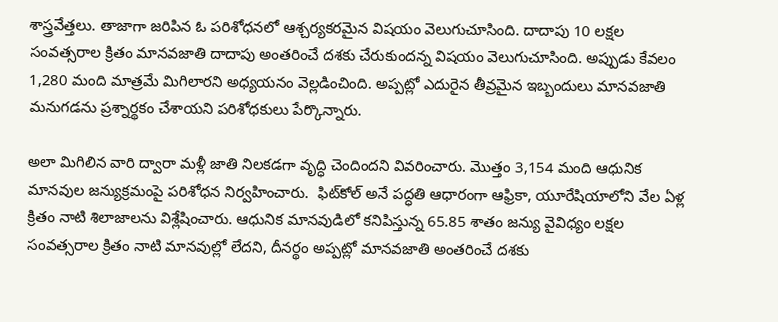శాస్త్రవేత్తలు. తాజాగా జరిపిన ఓ పరిశోధనలో ఆశ్చర్యకరమైన విషయం వెలుగుచూసింది. దాదాపు 10 లక్షల సంవత్సరాల క్రితం మానవజాతి దాదాపు అంతరించే దశకు చేరుకుందన్న విషయం వెలుగుచూసింది. అప్పుడు కేవలం 1,280 మంది మాత్రమే మిగిలారని అధ్యయనం వెల్లడించింది. అప్పట్లో ఎదురైన తీవ్రమైన ఇబ్బందులు మానవజాతి మనుగడను ప్రశ్నార్థకం చేశాయని పరిశోధకులు పేర్కొన్నారు.

అలా మిగిలిన వారి ద్వారా మళ్లీ జాతి నిలకడగా వృద్ధి చెందిందని వివరించారు. మొత్తం 3,154 మంది ఆధునిక మానవుల జన్యుక్రమంపై పరిశోధన నిర్వహించారు.  ఫిట్‌కోల్ అనే పద్ధతి ఆధారంగా ఆఫ్రికా, యూరేషియాలోని వేల ఏళ్ల క్రితం నాటి శిలాజాలను విశ్లేషించారు. ఆధునిక మానవుడిలో కనిపిస్తున్న 65.85 శాతం జన్యు వైవిధ్యం లక్షల సంవత్సరాల క్రితం నాటి మానవుల్లో లేదని, దీనర్థం అప్పట్లో మానవజాతి అంతరించే దశకు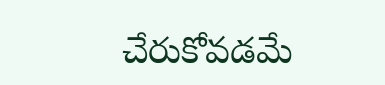చేరుకోవడమే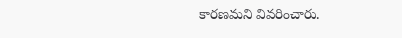కారణమని వివరించారు.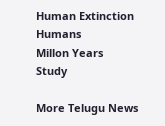Human Extinction
Humans
Millon Years
Study

More Telugu News